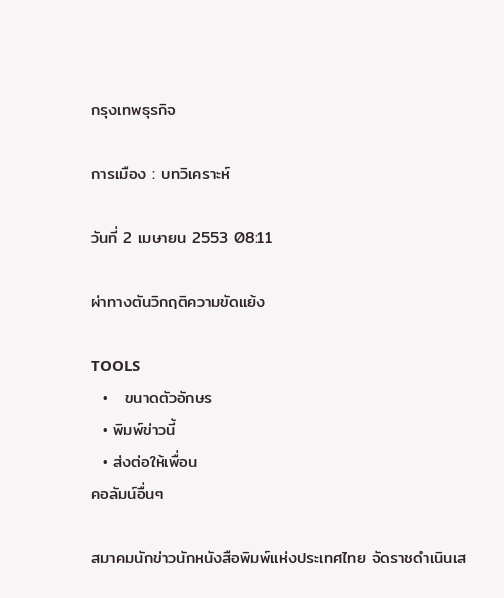กรุงเทพธุรกิจ

การเมือง : บทวิเคราะห์

วันที่ 2 เมษายน 2553 08:11

ผ่าทางตันวิกฤติความขัดแย้ง

TOOLS
  •   ขนาดตัวอักษร
  • พิมพ์ข่าวนี้
  • ส่งต่อให้เพื่อน
คอลัมน์อื่นๆ

สมาคมนักข่าวนักหนังสือพิมพ์แห่งประเทศไทย จัดราชดำเนินเส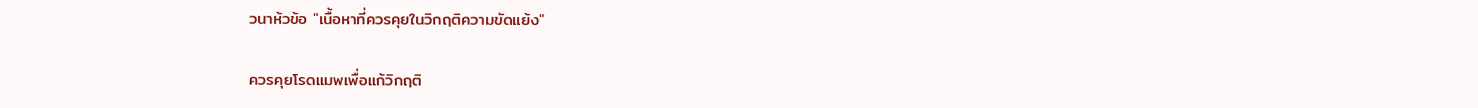วนาห้วข้อ "เนื้อหาที่ควรคุยในวิกฤติความขัดแย้ง"

ควรคุยโรดแมพเพื่อแก้วิกฤติ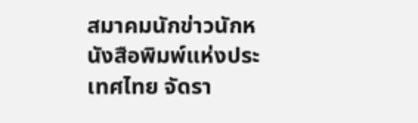สมาคมนักข่าวนักหนังสือพิมพ์แห่งประเทศไทย จัดรา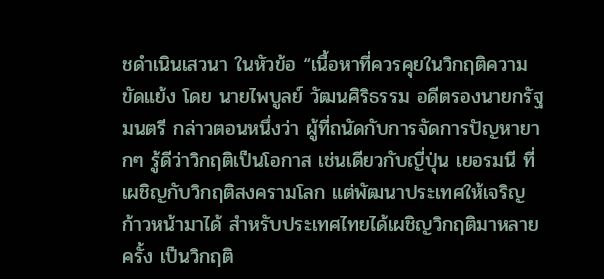ชดำเนินเสวนา ในหัวข้อ “เนื้อหาที่ควรคุยในวิกฤติความขัดแย้ง โดย นายไพบูลย์ วัฒนศิริธรรม อดีตรองนายกรัฐมนตรี กล่าวตอนหนึ่งว่า ผู้ที่ถนัดกับการจัดการปัญหายากๆ รู้ดีว่าวิกฤติเป็นโอกาส เช่นเดียวกับญี่ปุ่น เยอรมนี ที่เผชิญกับวิกฤติสงครามโลก แต่พัฒนาประเทศให้เจริญก้าวหน้ามาได้ สำหรับประเทศไทยได้เผชิญวิกฤติมาหลายครั้ง เป็นวิกฤติ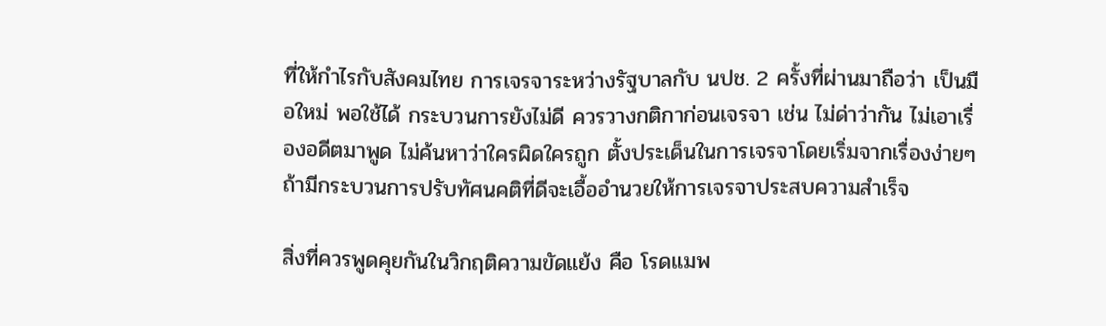ที่ให้กำไรกับสังคมไทย การเจรจาระหว่างรัฐบาลกับ นปช. 2 ครั้งที่ผ่านมาถือว่า เป็นมือใหม่ พอใช้ได้ กระบวนการยังไม่ดี ควรวางกติกาก่อนเจรจา เช่น ไม่ด่าว่ากัน ไม่เอาเรื่องอดีตมาพูด ไม่ค้นหาว่าใครผิดใครถูก ตั้งประเด็นในการเจรจาโดยเริ่มจากเรื่องง่ายๆ ถ้ามีกระบวนการปรับทัศนคติที่ดีจะเอื้ออำนวยให้การเจรจาประสบความสำเร็จ

สิ่งที่ควรพูดคุยกันในวิกฤติความขัดแย้ง คือ โรดแมพ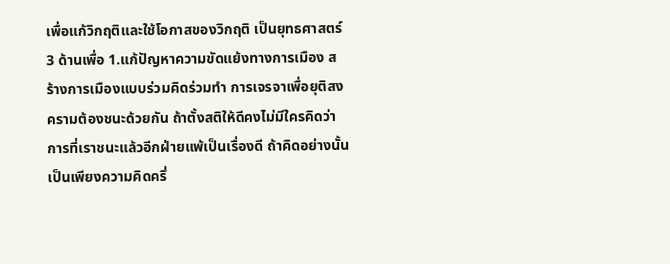เพื่อแก้วิกฤติและใช้โอกาสของวิกฤติ เป็นยุทธศาสตร์ 3 ด้านเพื่อ 1.แก้ปัญหาความขัดแย้งทางการเมือง สร้างการเมืองแบบร่วมคิดร่วมทำ การเจรจาเพื่อยุติสงครามต้องชนะด้วยกัน ถ้าตั้งสติให้ดีคงไม่มีใครคิดว่า การที่เราชนะแล้วอีกฝ่ายแพ้เป็นเรื่องดี ถ้าคิดอย่างนั้นเป็นเพียงความคิดครึ่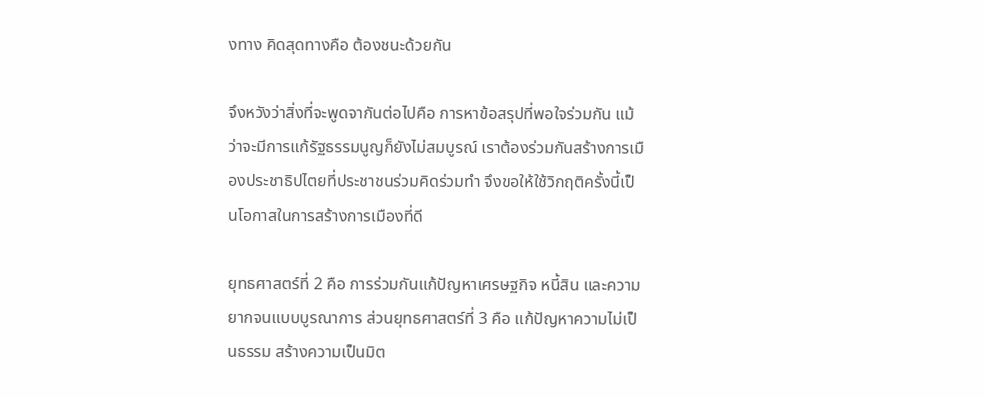งทาง คิดสุดทางคือ ต้องชนะด้วยกัน

จึงหวังว่าสิ่งที่จะพูดจากันต่อไปคือ การหาข้อสรุปที่พอใจร่วมกัน แม้ว่าจะมีการแก้รัฐธรรมนูญก็ยังไม่สมบูรณ์ เราต้องร่วมกันสร้างการเมืองประชาธิปไตยที่ประชาชนร่วมคิดร่วมทำ จึงขอให้ใช้วิกฤติครั้งนี้เป็นโอกาสในการสร้างการเมืองที่ดี

ยุทธศาสตร์ที่ 2 คือ การร่วมกันแก้ปัญหาเศรษฐกิจ หนี้สิน และความยากจนแบบบูรณาการ ส่วนยุทธศาสตร์ที่ 3 คือ แก้ปัญหาความไม่เป็นธรรม สร้างความเป็นมิต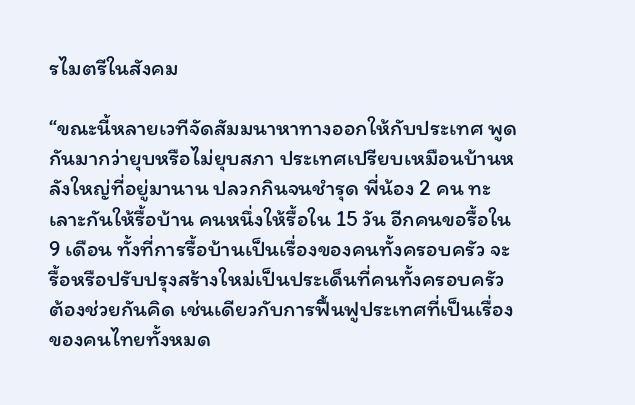รไมตรีในสังคม

“ขณะนี้หลายเวทีจัดสัมมนาหาทางออกให้กับประเทศ พูดกันมากว่ายุบหรือไม่ยุบสภา ประเทศเปรียบเหมือนบ้านหลังใหญ่ที่อยู่มานาน ปลวกกินจนชำรุด พี่น้อง 2 คน ทะเลาะกันให้รื้อบ้าน คนหนึ่งให้รื้อใน 15 วัน อีกคนขอรื้อใน 9 เดือน ทั้งที่การรื้อบ้านเป็นเรื่องของคนทั้งครอบครัว จะรื้อหรือปรับปรุงสร้างใหม่เป็นประเด็นที่คนทั้งครอบครัวต้องช่วยกันคิด เช่นเดียวกับการฟื้นฟูประเทศที่เป็นเรื่องของคนไทยทั้งหมด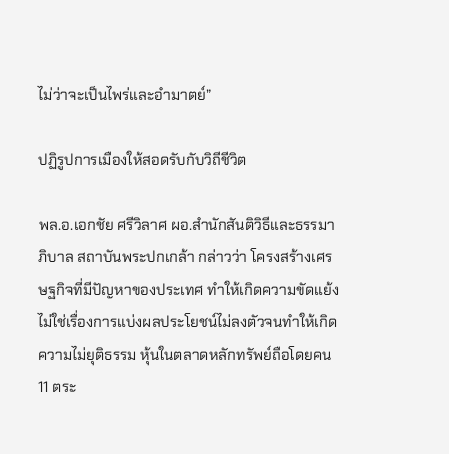ไม่ว่าจะเป็นไพร่และอำมาตย์”

ปฏิรูปการเมืองให้สอดรับกับวิถีชีวิต

พล.อ.เอกชัย ศรีวิลาศ ผอ.สำนักสันติวิธีและธรรมาภิบาล สถาบันพระปกเกล้า กล่าวว่า โครงสร้างเศรษฐกิจที่มีปัญหาของประเทศ ทำให้เกิดความขัดแย้ง ไม่ใช่เรื่องการแบ่งผลประโยชน์ไม่ลงตัวจนทำให้เกิดความไม่ยุติธรรม หุ้นในตลาดหลักทรัพย์ถือโดยคน 11 ตระ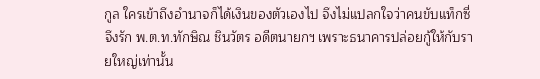กูล ใครเข้าถึงอำนาจก็ได้เงินของตัวเองไป จึงไม่แปลกใจว่าคนขับแท็กซี่ จึงรัก พ.ต.ท.ทักษิณ ชินวัตร อดีตนายกฯ เพราะธนาคารปล่อยกู้ให้กับรายใหญ่เท่านั้น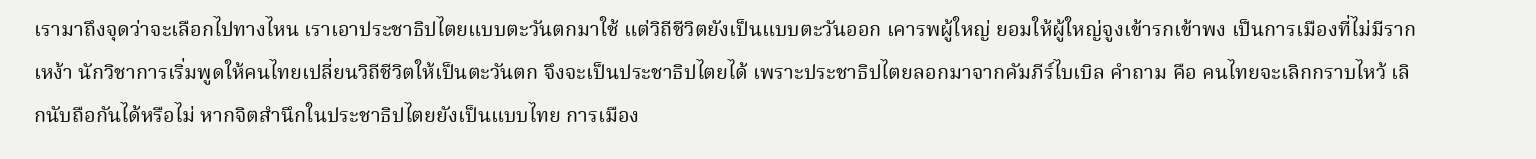เรามาถึงจุดว่าจะเลือกไปทางไหน เราเอาประชาธิปไตยแบบตะวันตกมาใช้ แต่วิถีชีวิตยังเป็นแบบตะวันออก เคารพผู้ใหญ่ ยอมให้ผู้ใหญ่จูงเข้ารกเข้าพง เป็นการเมืองที่ไม่มีรากเหง้า นักวิชาการเริ่มพูดให้คนไทยเปลี่ยนวิถีชีวิตให้เป็นตะวันตก จึงจะเป็นประชาธิปไตยได้ เพราะประชาธิปไตยลอกมาจากคัมภีร์ไบเบิล คำถาม คือ คนไทยจะเลิกกราบไหว้ เลิกนับถือกันได้หรือไม่ หากจิตสำนึกในประชาธิปไตยยังเป็นแบบไทย การเมือง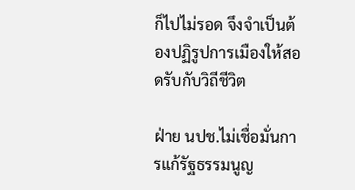ก็ไปไม่รอด จึงจำเป็นต้องปฏิรูปการเมืองให้สอดรับกับวิถีชีวิต

ฝ่าย นปช.ไม่เชื่อมั่นการแก้รัฐธรรมนูญ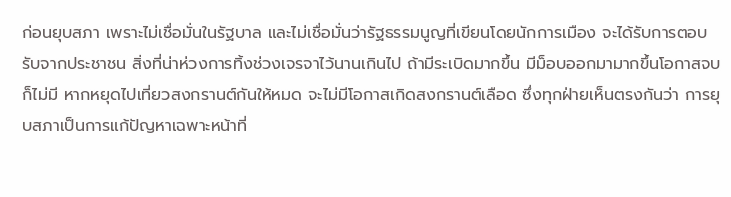ก่อนยุบสภา เพราะไม่เชื่อมั่นในรัฐบาล และไม่เชื่อมั่นว่ารัฐธรรมนูญที่เขียนโดยนักการเมือง จะได้รับการตอบรับจากประชาชน สิ่งที่น่าห่วงการทิ้งช่วงเจรจาไว้นานเกินไป ถ้ามีระเบิดมากขึ้น มีม็อบออกมามากขึ้นโอกาสจบก็ไม่มี หากหยุดไปเที่ยวสงกรานต์กันให้หมด จะไม่มีโอกาสเกิดสงกรานต์เลือด ซึ่งทุกฝ่ายเห็นตรงกันว่า การยุบสภาเป็นการแก้ปัญหาเฉพาะหน้าที่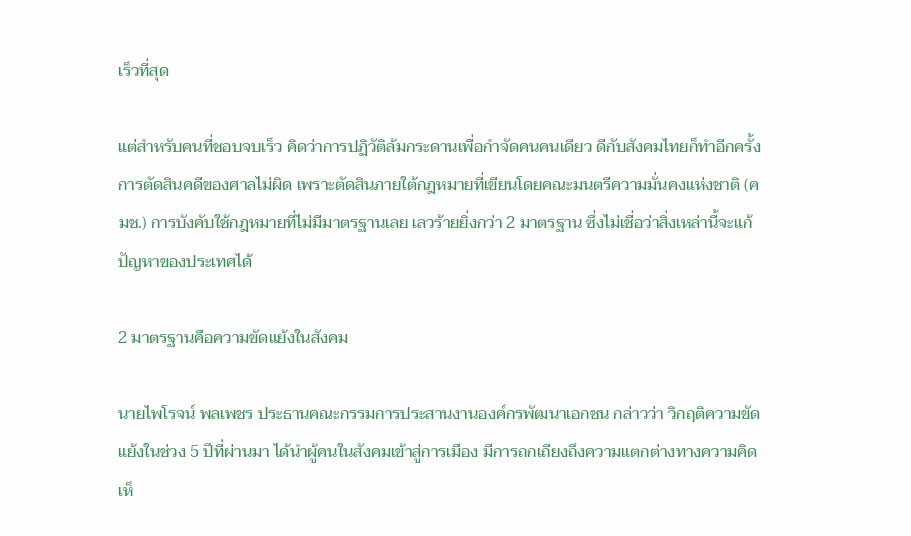เร็วที่สุด

แต่สำหรับคนที่ชอบจบเร็ว คิดว่าการปฏิวัติล้มกระดานเพื่อกำจัดคนคนเดียว ดีกับสังคมไทยก็ทำอีกครั้ง การตัดสินคดีของศาลไม่ผิด เพราะตัดสินภายใต้กฎหมายที่เขียนโดยคณะมนตรีความมั่นคงแห่งชาติ (คมช.) การบังคับใช้กฎหมายที่ไม่มีมาตรฐานเลย เลวร้ายยิ่งกว่า 2 มาตรฐาน ซึ่งไม่เชื่อว่าสิ่งเหล่านี้จะแก้ปัญหาของประเทศได้

2 มาตรฐานคือความขัดแย้งในสังคม

นายไพโรจน์ พลเพชร ประธานคณะกรรมการประสานงานองค์กรพัฒนาเอกชน กล่าวว่า วิกฤติความขัดแย้งในช่วง 5 ปีที่ผ่านมา ได้นำผู้คนในสังคมเข้าสู่การเมือง มีการถกเถียงถึงความแตกต่างทางความคิดเห็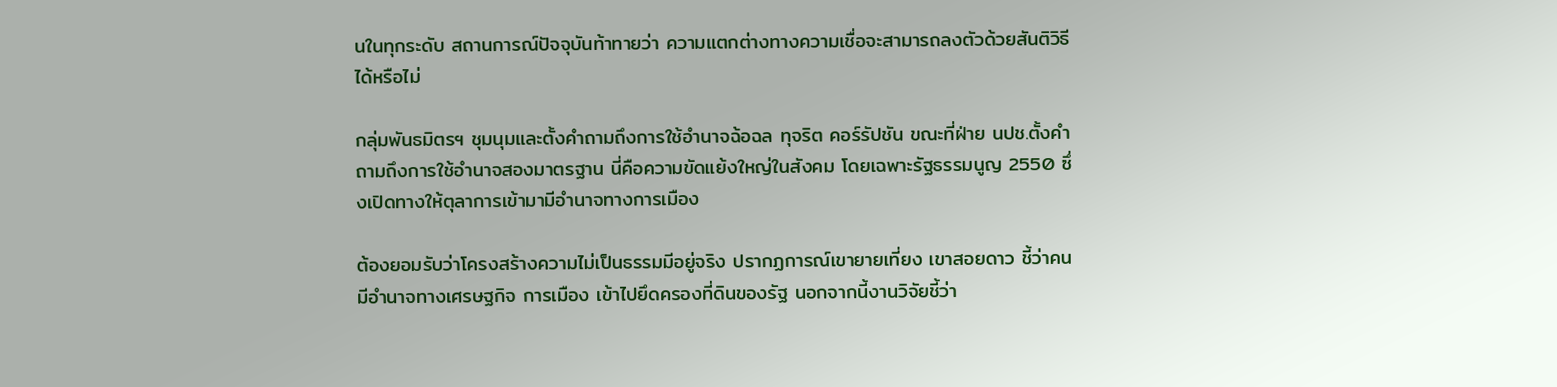นในทุกระดับ สถานการณ์ปัจจุบันท้าทายว่า ความแตกต่างทางความเชื่อจะสามารถลงตัวด้วยสันติวิธีได้หรือไม่

กลุ่มพันธมิตรฯ ชุมนุมและตั้งคำถามถึงการใช้อำนาจฉ้อฉล ทุจริต คอร์รัปชัน ขณะที่ฝ่าย นปช.ตั้งคำถามถึงการใช้อำนาจสองมาตรฐาน นี่คือความขัดแย้งใหญ่ในสังคม โดยเฉพาะรัฐธรรมนูญ 2550 ซึ่งเปิดทางให้ตุลาการเข้ามามีอำนาจทางการเมือง

ต้องยอมรับว่าโครงสร้างความไม่เป็นธรรมมีอยู่จริง ปรากฏการณ์เขายายเที่ยง เขาสอยดาว ชี้ว่าคนมีอำนาจทางเศรษฐกิจ การเมือง เข้าไปยึดครองที่ดินของรัฐ นอกจากนี้งานวิจัยชี้ว่า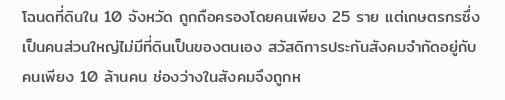โฉนดที่ดินใน 10 จังหวัด ถูกถือครองโดยคนเพียง 25 ราย แต่เกษตรกรซึ่งเป็นคนส่วนใหญ่ไม่มีที่ดินเป็นของตนเอง สวัสดิการประกันสังคมจำกัดอยู่กับคนเพียง 10 ล้านคน ช่องว่างในสังคมจึงถูกห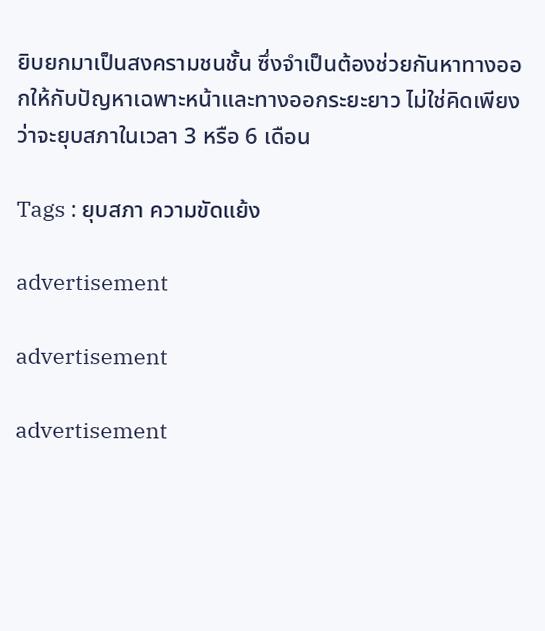ยิบยกมาเป็นสงครามชนชั้น ซึ่งจำเป็นต้องช่วยกันหาทางออกให้กับปัญหาเฉพาะหน้าและทางออกระยะยาว ไม่ใช่คิดเพียงว่าจะยุบสภาในเวลา 3 หรือ 6 เดือน

Tags : ยุบสภา ความขัดแย้ง

advertisement

advertisement

advertisement